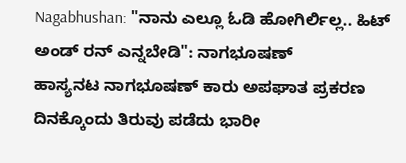Nagabhushan: "ನಾನು ಎಲ್ಲೂ ಓಡಿ ಹೋಗಿರ್ಲಿಲ್ಲ.. ಹಿಟ್ ಅಂಡ್ ರನ್ ಎನ್ನಬೇಡಿ": ನಾಗಭೂಷಣ್
ಹಾಸ್ಯನಟ ನಾಗಭೂಷಣ್ ಕಾರು ಅಪಘಾತ ಪ್ರಕರಣ ದಿನಕ್ಕೊಂದು ತಿರುವು ಪಡೆದು ಭಾರೀ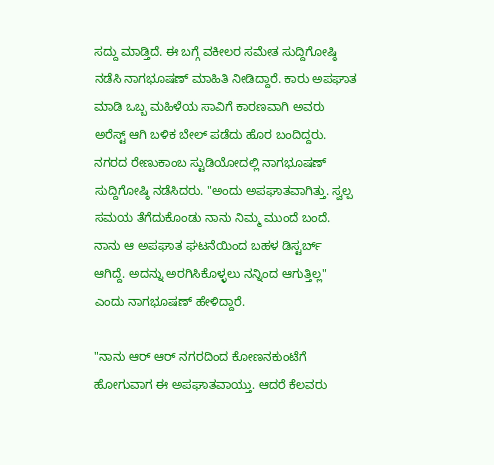ಸದ್ದು ಮಾಡ್ತಿದೆ. ಈ ಬಗ್ಗೆ ವಕೀಲರ ಸಮೇತ ಸುದ್ದಿಗೋಷ್ಠಿ ನಡೆಸಿ ನಾಗಭೂಷಣ್ ಮಾಹಿತಿ ನೀಡಿದ್ದಾರೆ. ಕಾರು ಅಪಘಾತ ಮಾಡಿ ಒಬ್ಬ ಮಹಿಳೆಯ ಸಾವಿಗೆ ಕಾರಣವಾಗಿ ಅವರು ಅರೆಸ್ಟ್ ಆಗಿ ಬಳಿಕ ಬೇಲ್ ಪಡೆದು ಹೊರ ಬಂದಿದ್ದರು.
ನಗರದ ರೇಣುಕಾಂಬ ಸ್ಟುಡಿಯೋದಲ್ಲಿ ನಾಗಭೂಷಣ್ ಸುದ್ದಿಗೋಷ್ಠಿ ನಡೆಸಿದರು. "ಅಂದು ಅಪಘಾತವಾಗಿತ್ತು. ಸ್ವಲ್ಪ ಸಮಯ ತೆಗೆದುಕೊಂಡು ನಾನು ನಿಮ್ಮ ಮುಂದೆ ಬಂದೆ. ನಾನು ಆ ಅಪಘಾತ ಘಟನೆಯಿಂದ ಬಹಳ ಡಿಸ್ಟರ್ಬ್ ಆಗಿದ್ದೆ. ಅದನ್ನು ಅರಗಿಸಿಕೊಳ್ಳಲು ನನ್ನಿಂದ ಆಗುತ್ತಿಲ್ಲ" ಎಂದು ನಾಗಭೂಷಣ್ ಹೇಳಿದ್ದಾರೆ.

"ನಾನು ಆರ್ ಆರ್ ನಗರದಿಂದ ಕೋಣನಕುಂಟೆಗೆ ಹೋಗುವಾಗ ಈ ಅಪಘಾತವಾಯ್ತು. ಆದರೆ ಕೆಲವರು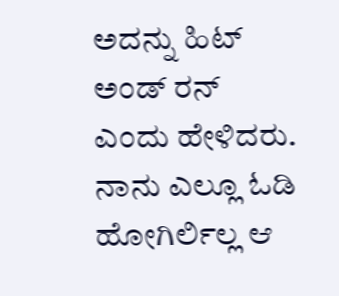ಅದನ್ನು ಹಿಟ್ ಅಂಡ್ ರನ್ ಎಂದು ಹೇಳಿದರು. ನಾನು ಎಲ್ಲೂ ಓಡಿ ಹೋಗಿರ್ಲಿಲ್ಲ ಆ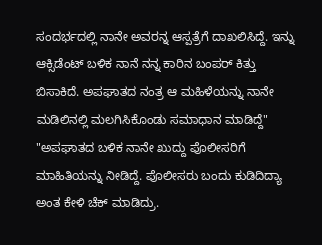ಸಂದರ್ಭದಲ್ಲಿ ನಾನೇ ಅವರನ್ನ ಆಸ್ಪತ್ರೆಗೆ ದಾಖಲಿಸಿದ್ದೆ. ಇನ್ನು ಆಕ್ಸಿಡೆಂಟ್ ಬಳಿಕ ನಾನೆ ನನ್ನ ಕಾರಿನ ಬಂಪರ್ ಕಿತ್ತು ಬಿಸಾಕಿದೆ. ಅಪಘಾತದ ನಂತ್ರ ಆ ಮಹಿಳೆಯನ್ನು ನಾನೇ ಮಡಿಲಿನಲ್ಲಿ ಮಲಗಿಸಿಕೊಂಡು ಸಮಾಧಾನ ಮಾಡಿದ್ದೆ"
"ಅಪಘಾತದ ಬಳಿಕ ನಾನೇ ಖುದ್ದು ಪೊಲೀಸರಿಗೆ ಮಾಹಿತಿಯನ್ನು ನೀಡಿದ್ದೆ. ಪೊಲೀಸರು ಬಂದು ಕುಡಿದಿದ್ಯಾ ಅಂತ ಕೇಳಿ ಚೆಕ್ ಮಾಡಿದ್ರು.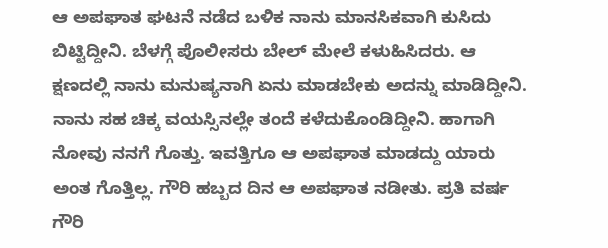ಆ ಅಪಘಾತ ಘಟನೆ ನಡೆದ ಬಳಿಕ ನಾನು ಮಾನಸಿಕವಾಗಿ ಕುಸಿದು ಬಿಟ್ಟಿದ್ದೀನಿ. ಬೆಳಗ್ಗೆ ಪೊಲೀಸರು ಬೇಲ್ ಮೇಲೆ ಕಳುಹಿಸಿದರು. ಆ ಕ್ಷಣದಲ್ಲಿ ನಾನು ಮನುಷ್ಯನಾಗಿ ಏನು ಮಾಡಬೇಕು ಅದನ್ನು ಮಾಡಿದ್ದೀನಿ. ನಾನು ಸಹ ಚಿಕ್ಕ ವಯಸ್ಸಿನಲ್ಲೇ ತಂದೆ ಕಳೆದುಕೊಂಡಿದ್ದೀನಿ. ಹಾಗಾಗಿ ನೋವು ನನಗೆ ಗೊತ್ತು. ಇವತ್ತಿಗೂ ಆ ಅಪಘಾತ ಮಾಡದ್ದು ಯಾರು ಅಂತ ಗೊತ್ತಿಲ್ಲ. ಗೌರಿ ಹಬ್ಬದ ದಿನ ಆ ಅಪಘಾತ ನಡೀತು. ಪ್ರತಿ ವರ್ಷ ಗೌರಿ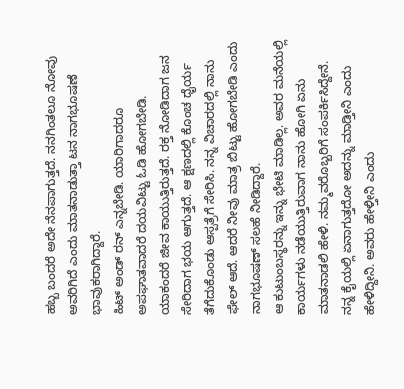ಹಬ್ಬ ಬಂದರೆ ಅದೇ ನೆನಪಾಗುತ್ತದೆ. ನನಗಿಂತಲೂ ನೋವು ಅವರಿಗಿದೆ ಎಂದು ಮಾತನಾಡುತ್ತಾ ಟನ ನಾಗಭೂಷಣೆ ಭಾವುಕರಾಗಿದ್ದಾರೆ.
ಹಿಟ್ ಅಂಡ್ ರನ್ ಎನ್ನಬೇಡಿ. ಯಾರಿಗಾದರೂ ಅಪಘಾತವಾದರೆ ದಯವಿಟ್ಟು ಓಡಿ ಹೋಗಬೇಡಿ. ಯಾಕಂದರೆ ಜೀವ ಕಾಯುತ್ತಿರುತ್ತದೆ. ರಕ್ತ ನೋಡಿದಾಗ ಜನ ಸೇರಿದಾಗ ಭಯ ಆಗುತ್ತದೆ. ಆ ಕ್ಷಣದಲ್ಲಿ ಕೊಂಚ ಧೈರ್ಯ ತೆಗೆದುಕೊಂಡು ಆಸ್ಪತ್ರೆಗೆ ಸೇರಿಸಿ. ನನ್ನ ವಿಚಾರದಲ್ಲಿ ನಾನು ಫೇಲ್ ಆದೆ. ಆದರೆ ನೀವು ಮಾತ್ರ ಬಿಟ್ಟು ಹೋಗಬೇಡಿ ಎಂದು ನಾಗಭೂಷಣ್ ಸಲಹೆ ನೀಡಿದ್ದಾರೆ.
ಆ ಕುಟುಂಬಸ್ಥರನ್ನು ಇನ್ನು ಭೇಟಿ ಮಾಡಿಲ್ಲ. ಅವರ ಮನೆಯಲ್ಲಿ ಕಾರ್ಯಗಳು ನಡೆಯುತ್ತಿರುವಾಗ ನಾನು ಹೋಗಿ ಏನು ಮಾತನಾಡಲಿ ಹೇಳಿ. ನಮ್ಮವರೊಬ್ಬರಿಗೆ ಸಂಪರ್ಕಿಸಿದ್ದೇನೆ. ನನ್ನ ಕೈಯಲ್ಲಿ ಏನಾಗುತ್ತದೋ ಅದನ್ನು ಮಾಡ್ತೀನಿ ಎಂದು ಹೇಳಿದ್ದೀನಿ. ಅವರು ಹೇಳ್ತೀನಿ ಎಂದು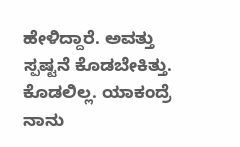ಹೇಳಿದ್ದಾರೆ. ಅವತ್ತು ಸ್ಪಷ್ಟನೆ ಕೊಡಬೇಕಿತ್ತು. ಕೊಡಲಿಲ್ಲ. ಯಾಕಂದ್ರೆ ನಾನು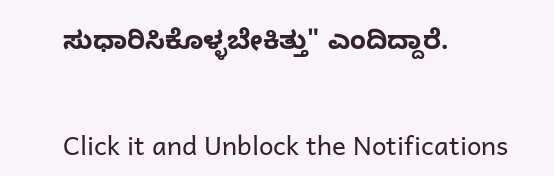ಸುಧಾರಿಸಿಕೊಳ್ಳಬೇಕಿತ್ತು" ಎಂದಿದ್ದಾರೆ.


Click it and Unblock the Notifications